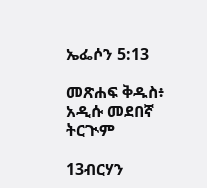ኤፌሶን 5:13

መጽሐፍ ቅዱስ፥ አዲሱ መደበኛ ትርጒም

13ብርሃን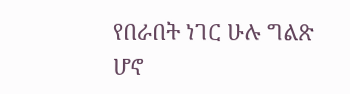የበራበት ነገር ሁሉ ግልጽ ሆኖ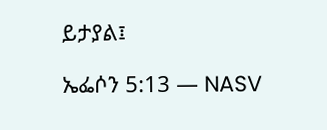ይታያል፤

ኤፌሶን 5:13 — NASV